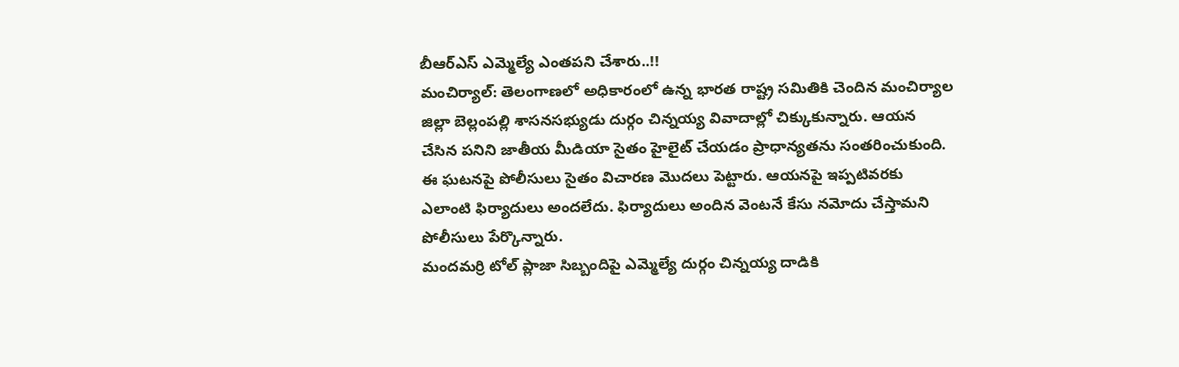బీఆర్ఎస్ ఎమ్మెల్యే ఎంతపని చేశారు..!!
మంచిర్యాల్: తెలంగాణలో అధికారంలో ఉన్న భారత రాష్ట్ర సమితికి చెందిన మంచిర్యాల జిల్లా బెల్లంపల్లి శాసనసభ్యుడు దుర్గం చిన్నయ్య వివాదాల్లో చిక్కుకున్నారు. ఆయన చేసిన పనిని జాతీయ మీడియా సైతం హైలైట్ చేయడం ప్రాధాన్యతను సంతరించుకుంది. ఈ ఘటనపై పోలీసులు సైతం విచారణ మొదలు పెట్టారు. ఆయనపై ఇప్పటివరకు ఎలాంటి ఫిర్యాదులు అందలేదు. ఫిర్యాదులు అందిన వెంటనే కేసు నమోదు చేస్తామని పోలీసులు పేర్కొన్నారు.
మందమర్రి టోల్ ప్లాజా సిబ్బందిపై ఎమ్మెల్యే దుర్గం చిన్నయ్య దాడికి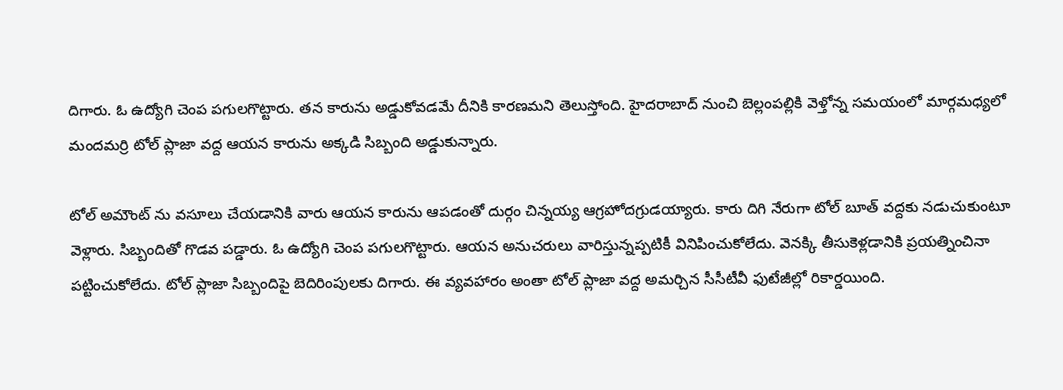దిగారు. ఓ ఉద్యోగి చెంప పగులగొట్టారు. తన కారును అడ్డుకోవడమే దీనికి కారణమని తెలుస్తోంది. హైదరాబాద్ నుంచి బెల్లంపల్లికి వెళ్తోన్న సమయంలో మార్గమధ్యలో మందమర్రి టోల్ ప్లాజా వద్ద ఆయన కారును అక్కడి సిబ్బంది అడ్డుకున్నారు.

టోల్ అమౌంట్ ను వసూలు చేయడానికి వారు ఆయన కారును ఆపడంతో దుర్గం చిన్నయ్య ఆగ్రహోదగ్రుడయ్యారు. కారు దిగి నేరుగా టోల్ బూత్ వద్దకు నడుచుకుంటూ వెళ్లారు. సిబ్బందితో గొడవ పడ్డారు. ఓ ఉద్యోగి చెంప పగులగొట్టారు. ఆయన అనుచరులు వారిస్తున్నప్పటికీ వినిపించుకోలేదు. వెనక్కి తీసుకెళ్లడానికి ప్రయత్నించినా పట్టించుకోలేదు. టోల్ ప్లాజా సిబ్బందిపై బెదిరింపులకు దిగారు. ఈ వ్యవహారం అంతా టోల్ ప్లాజా వద్ద అమర్చిన సీసీటీవీ ఫుటేజీల్లో రికార్డయింది.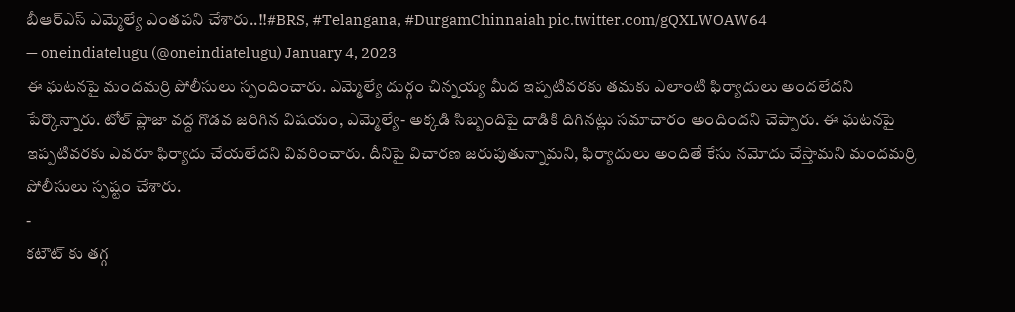బీఆర్ఎస్ ఎమ్మెల్యే ఎంతపని చేశారు..!!#BRS, #Telangana, #DurgamChinnaiah pic.twitter.com/gQXLWOAW64
— oneindiatelugu (@oneindiatelugu) January 4, 2023
ఈ ఘటనపై మందమర్రి పోలీసులు స్పందించారు. ఎమ్మెల్యే దుర్గం చిన్నయ్య మీద ఇప్పటివరకు తమకు ఎలాంటి ఫిర్యాదులు అందలేదని పేర్కొన్నారు. టోల్ ప్లాజా వద్ద గొడవ జరిగిన విషయం, ఎమ్మెల్యే- అక్కడి సిబ్బందిపై దాడికి దిగినట్లు సమాచారం అందిందని చెప్పారు. ఈ ఘటనపై ఇప్పటివరకు ఎవరూ ఫిర్యాదు చేయలేదని వివరించారు. దీనిపై విచారణ జరుపుతున్నామని, ఫిర్యాదులు అందితే కేసు నమోదు చేస్తామని మందమర్రి పోలీసులు స్పష్టం చేశారు.
-
కటౌట్ కు తగ్గ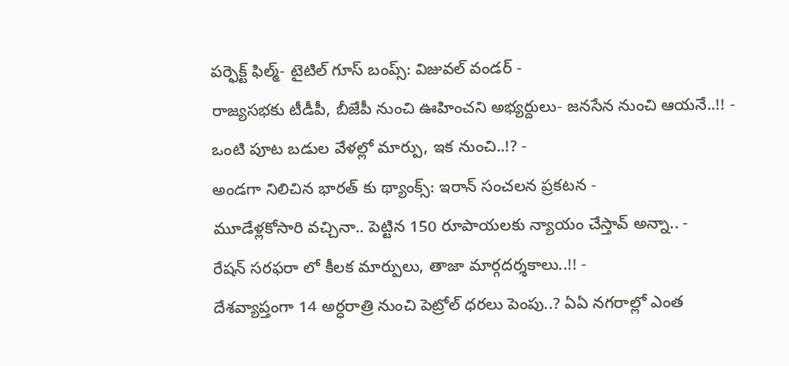పర్ఫెక్ట్ ఫిల్మ్- టైటిల్ గూస్ బంప్స్: విజువల్ వండర్ -
రాజ్యసభకు టీడీపీ, బీజేపీ నుంచి ఊహించని అభ్యర్దులు- జనసేన నుంచి ఆయనే..!! -
ఒంటి పూట బడుల వేళల్లో మార్పు, ఇక నుంచి..!? -
అండగా నిలిచిన భారత్ కు థ్యాంక్స్: ఇరాన్ సంచలన ప్రకటన -
మూడేళ్లకోసారి వచ్చినా.. పెట్టిన 150 రూపాయలకు న్యాయం చేస్తావ్ అన్నా.. -
రేషన్ సరఫరా లో కీలక మార్పులు, తాజా మార్గదర్శకాలు..!! -
దేశవ్యాప్తంగా 14 అర్ధరాత్రి నుంచి పెట్రోల్ ధరలు పెంపు..? ఏఏ నగరాల్లో ఎంత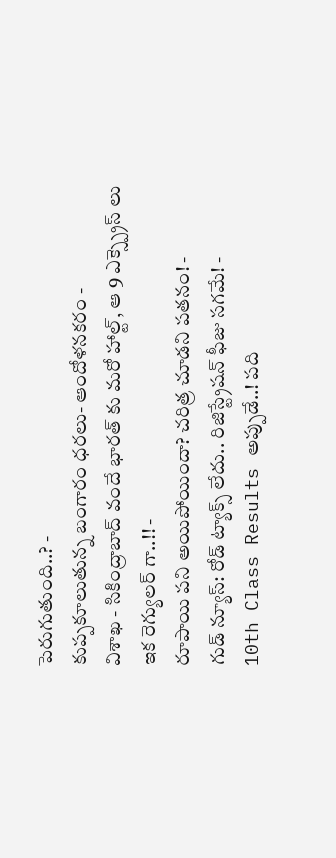పెరుగుతుంది..? -
కుప్పకూలుతున్న బంగారం ధరలు- ఆందోళనకరం -
విశాఖ - సికింద్రాబాద్ వందే భారత్ కు మరో హాల్ట్, ఆ 9 ఎక్స్ప్రెస్ లు ఇక రెగ్యులర్ గా..!! -
రూపాయి పని అయిపోయిందా? చరిత్ర చూడని పతనం! -
గుడ్ న్యూస్: రోడ్ ట్యాక్స్ లేదు.. రిజిస్ట్రేషన్ ఫీజు సగమే! -
10th Class Results అప్పుడే..! పది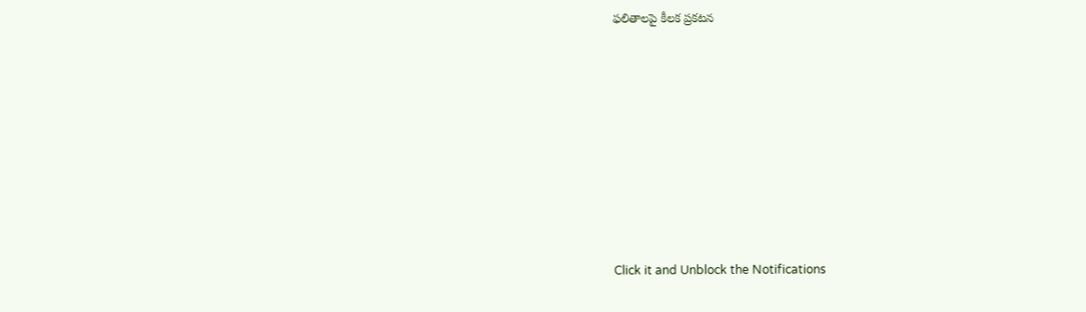ఫలితాలపై కీలక ప్రకటన












Click it and Unblock the Notifications